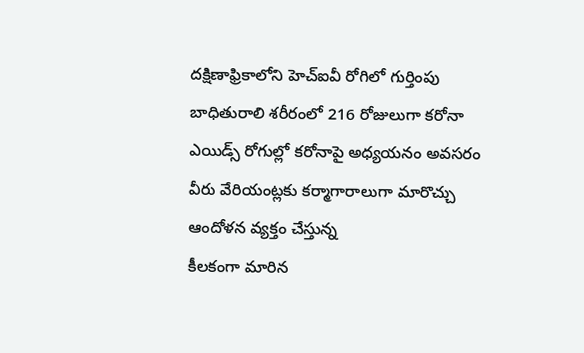దక్షిణాఫ్రికాలోని హెచ్ఐవీ రోగిలో గుర్తింపు బాధితురాలి శరీరంలో 216 రోజులుగా కరోనా ఎయిడ్స్ రోగుల్లో కరోనాపై అధ్యయనం అవసరం వీరు వేరియంట్లకు కర్మాగారాలుగా మారొచ్చు ఆందోళన వ్యక్తం చేస్తున్న
కీలకంగా మారిన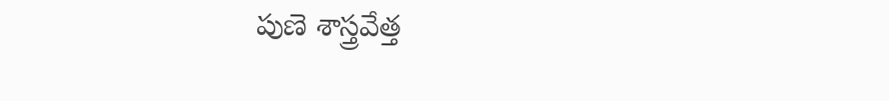పుణె శాస్త్రవేత్త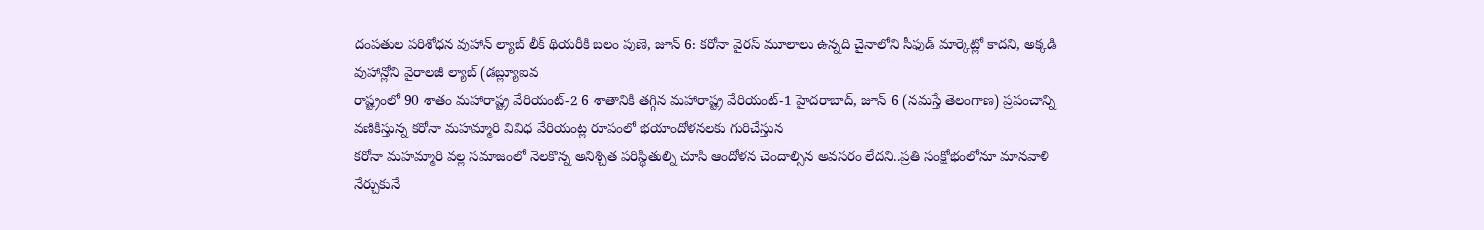దంపతుల పరిశోధన వుహాన్ ల్యాబ్ లీక్ థియరీకి బలం పుణె, జూన్ 6: కరోనా వైరస్ మూలాలు ఉన్నది చైనాలోని సీఫుడ్ మార్కెట్లో కాదని, అక్కడి వుహాన్లోని వైరాలజీ ల్యాబ్ (డబ్ల్యూఐవ
రాష్ట్రంలో 90 శాతం మహారాష్ట్ర వేరియంట్-2 6 శాతానికి తగ్గిన మహారాష్ట్ర వేరియంట్-1 హైదరాబాద్, జూన్ 6 (నమస్తే తెలంగాణ) ప్రపంచాన్ని వణికిస్తున్న కరోనా మహమ్మారి వివిధ వేరియంట్ల రూపంలో భయాందోళనలకు గురిచేస్తున
కరోనా మహమ్మారి వల్ల సమాజంలో నెలకొన్న అనిశ్చిత పరిస్థితుల్ని చూసి ఆందోళన చెందాల్సిన అవసరం లేదని..ప్రతి సంక్షోభంలోనూ మానవాళి నేర్చుకునే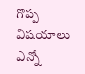గొప్ప విషయాలు ఎన్నో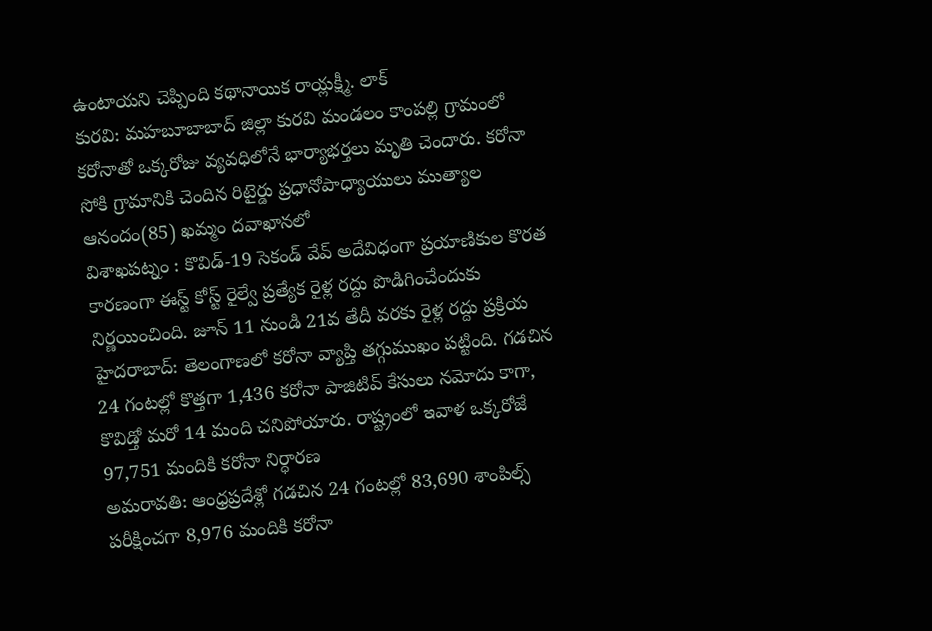ఉంటాయని చెప్పింది కథానాయిక రాయ్లక్ష్మీ. లాక్
కురవి: మహబూబాబాద్ జిల్లా కురవి మండలం కాంపల్లి గ్రామంలో కరోనాతో ఒక్కరోజు వ్యవధిలోనే భార్యాభర్తలు మృతి చెందారు. కరోనా సోకి గ్రామానికి చెందిన రిటైర్డు ప్రధానోపాధ్యాయులు ముత్యాల ఆనందం(85) ఖమ్మం దవాఖానలో
విశాఖపట్నం : కొవిడ్-19 సెకండ్ వేవ్ అదేవిధంగా ప్రయాణికుల కొరత కారణంగా ఈస్ట్ కోస్ట్ రైల్వే ప్రత్యేక రైళ్ల రద్దు పొడిగించేందుకు నిర్ణయించింది. జూన్ 11 నుండి 21వ తేదీ వరకు రైళ్ల రద్దు ప్రక్రియ
హైదరాబాద్: తెలంగాణలో కరోనా వ్యాప్తి తగ్గుముఖం పట్టింది. గడచిన 24 గంటల్లో కొత్తగా 1,436 కరోనా పాజిటివ్ కేసులు నమోదు కాగా, కొవిడ్తో మరో 14 మంది చనిపోయారు. రాష్ట్రంలో ఇవాళ ఒక్కరోజే 97,751 మందికి కరోనా నిర్ధారణ
అమరావతి: ఆంధ్రప్రదేశ్లో గడచిన 24 గంటల్లో 83,690 శాంపిల్స్ పరీక్షించగా 8,976 మందికి కరోనా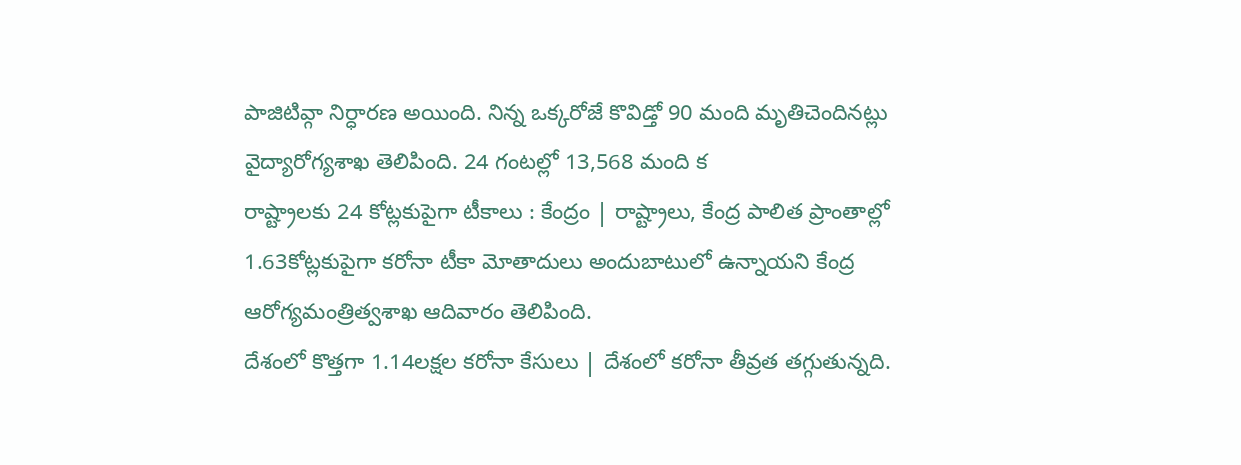పాజిటివ్గా నిర్ధారణ అయింది. నిన్న ఒక్కరోజే కొవిడ్తో 90 మంది మృతిచెందినట్లు వైద్యారోగ్యశాఖ తెలిపింది. 24 గంటల్లో 13,568 మంది క
రాష్ట్రాలకు 24 కోట్లకుపైగా టీకాలు : కేంద్రం | రాష్ట్రాలు, కేంద్ర పాలిత ప్రాంతాల్లో 1.63కోట్లకుపైగా కరోనా టీకా మోతాదులు అందుబాటులో ఉన్నాయని కేంద్ర ఆరోగ్యమంత్రిత్వశాఖ ఆదివారం తెలిపింది.
దేశంలో కొత్తగా 1.14లక్షల కరోనా కేసులు | దేశంలో కరోనా తీవ్రత తగ్గుతున్నది.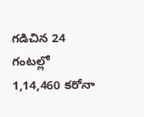గడిచిన 24 గంటల్లో 1,14,460 కరోనా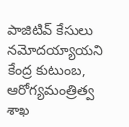పాజిటివ్ కేసులు నమోదయ్యాయని కేంద్ర కుటుంబ, ఆరోగ్యమంత్రిత్వ శాఖ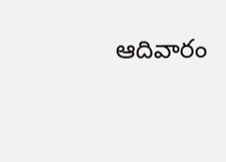ఆదివారం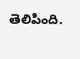తెలిపింది.